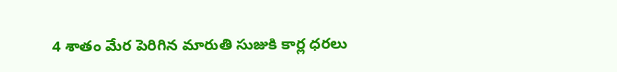4 శాతం మేర పెరిగిన మారుతి సుజుకి కార్ల ధరలు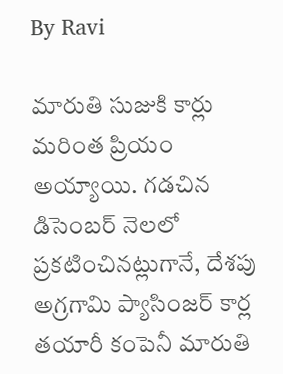By Ravi

మారుతి సుజుకి కార్లు మరింత ప్రియం అయ్యాయి. గడచిన డిసెంబర్ నెలలో ప్రకటించినట్లుగానే, దేశపు అగ్రగామి ప్యాసింజర్ కార్ల తయారీ కంపెనీ మారుతి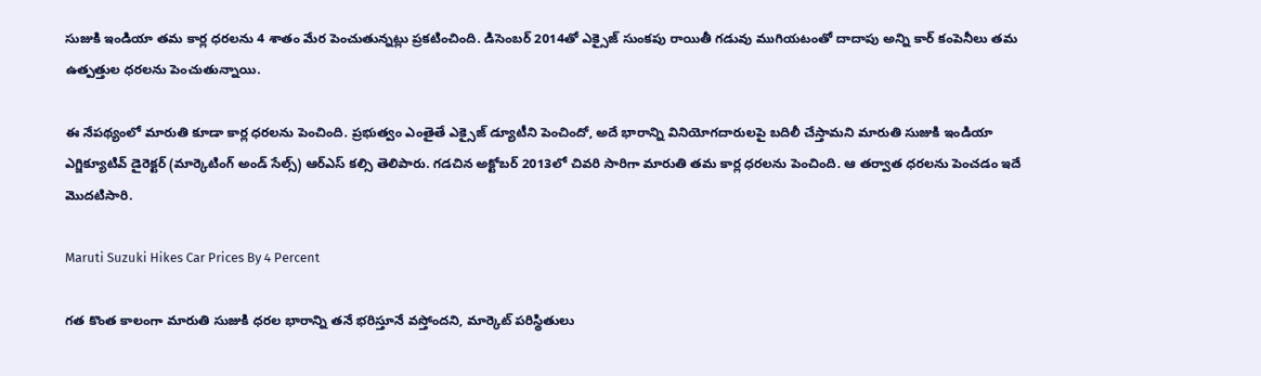సుజుకి ఇండియా తమ కార్ల ధరలను 4 శాతం మేర పెంచుతున్నట్లు ప్రకటించింది. డిసెంబర్ 2014తో ఎక్సైజ్ సుంకపు రాయితీ గడువు ముగియటంతో దాదాపు అన్ని కార్ కంపెనీలు తమ ఉత్పత్తుల ధరలను పెంచుతున్నాయి.

ఈ నేపథ్యంలో మారుతి కూడా కార్ల ధరలను పెంచింది. ప్రభుత్వం ఎంతైతే ఎక్సైజ్ డ్యూటీని పెంచిందో, అదే భారాన్ని వినియోగదారులపై బదిలీ చేస్తామని మారుతి సుజుకి ఇండియా ఎగ్జిక్యూటివ్ డైరెక్టర్ (మార్కెటింగ్ అండ్ సేల్స్) ఆర్ఎస్ కల్సి తెలిపారు. గడచిన అక్టోబర్ 2013లో చివరి సారిగా మారుతి తమ కార్ల ధరలను పెంచింది. ఆ తర్వాత ధరలను పెంచడం ఇదే మొదటిసారి.

Maruti Suzuki Hikes Car Prices By 4 Percent

గత కొంత కాలంగా మారుతి సుజుకి ధరల భారాన్ని తనే భరిస్తూనే వస్తోందని, మార్కెట్ పరిస్థితులు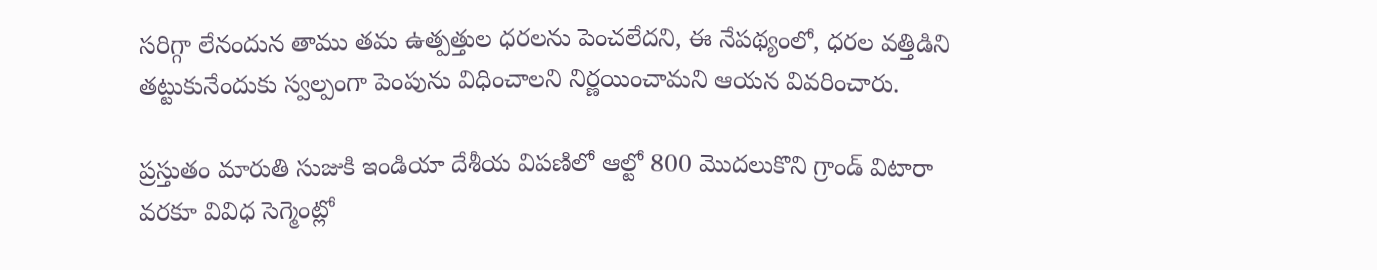సరిగ్గా లేనందున తాము తమ ఉత్పత్తుల ధరలను పెంచలేదని, ఈ నేపథ్యంలో, ధరల వత్తిడిని తట్టుకునేందుకు స్వల్పంగా పెంపును విధించాలని నిర్ణయించామని ఆయన వివరించారు.

ప్రస్తుతం మారుతి సుజుకి ఇండియా దేశీయ విపణిలో ఆల్టో 800 మొదలుకొని గ్రాండ్ విటారా వరకూ వివిధ సెగ్మెంట్లో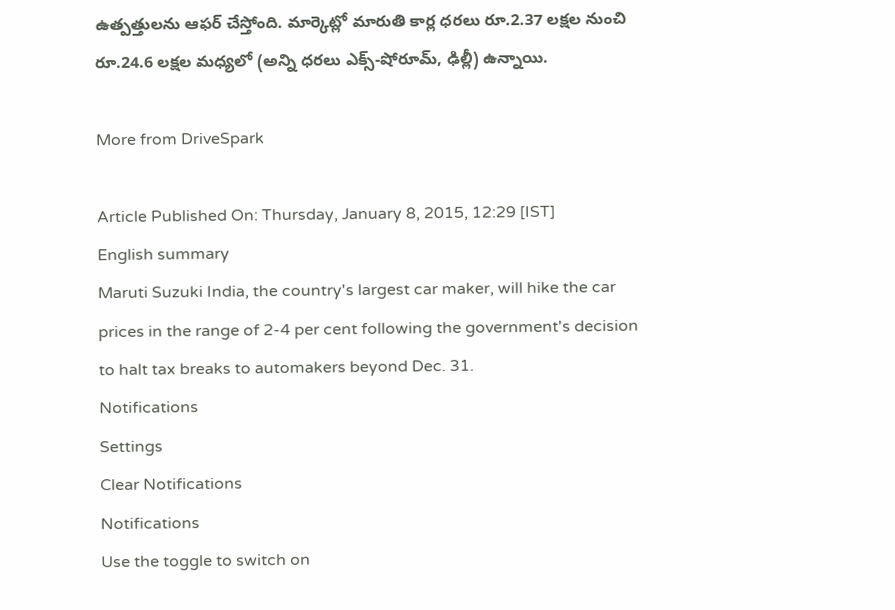ఉత్పత్తులను ఆఫర్ చేస్తోంది. మార్కెట్లో మారుతి కార్ల ధరలు రూ.2.37 లక్షల నుంచి రూ.24.6 లక్షల మధ్యలో (అన్ని ధరలు ఎక్స్-షోరూమ్, ఢిల్లీ) ఉన్నాయి.

More from DriveSpark

Article Published On: Thursday, January 8, 2015, 12:29 [IST]
English summary
Maruti Suzuki India, the country's largest car maker, will hike the car prices in the range of 2-4 per cent following the government's decision to halt tax breaks to automakers beyond Dec. 31.
Notifications
Settings
Clear Notifications
Notifications
Use the toggle to switch on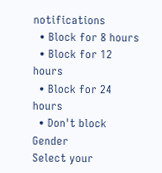notifications
  • Block for 8 hours
  • Block for 12 hours
  • Block for 24 hours
  • Don't block
Gender
Select your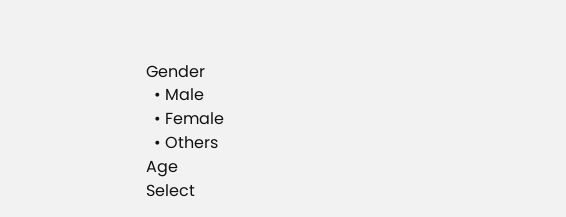Gender
  • Male
  • Female
  • Others
Age
Select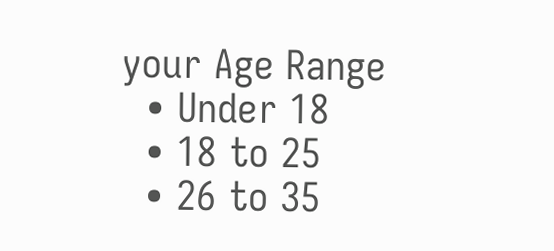your Age Range
  • Under 18
  • 18 to 25
  • 26 to 35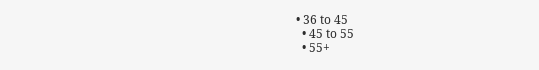• 36 to 45
  • 45 to 55
  • 55+